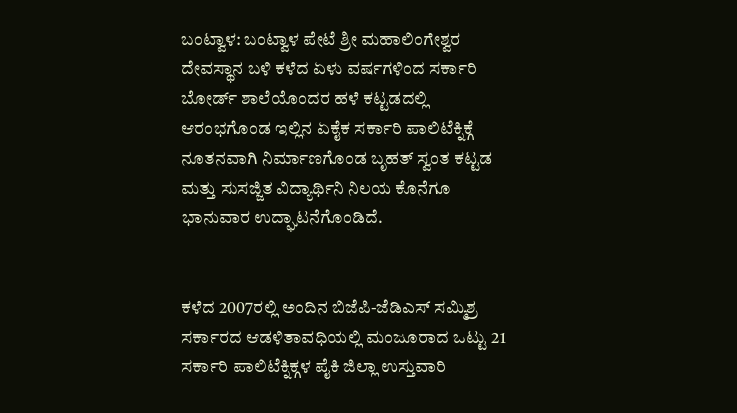ಬಂಟ್ವಾಳ: ಬಂಟ್ವಾಳ ಪೇಟೆ ಶ್ರೀ ಮಹಾಲಿಂಗೇಶ್ವರ ದೇವಸ್ಥಾನ ಬಳಿ ಕಳೆದ ಏಳು ವರ್ಷಗಳಿಂದ ಸರ್ಕಾರಿ ಬೋರ್ಡ್ ಶಾಲೆಯೊಂದರ ಹಳೆ ಕಟ್ಟಡದಲ್ಲಿ ಆರಂಭಗೊಂಡ ಇಲ್ಲಿನ ಏಕೈಕ ಸರ್ಕಾರಿ ಪಾಲಿಟೆಕ್ನಿಕ್ಗೆ ನೂತನವಾಗಿ ನಿರ್ಮಾಣಗೊಂಡ ಬೃಹತ್ ಸ್ವಂತ ಕಟ್ಟಡ ಮತ್ತು ಸುಸಜ್ಜಿತ ವಿದ್ಯಾರ್ಥಿನಿ ನಿಲಯ ಕೊನೆಗೂ ಭಾನುವಾರ ಉದ್ಘಾಟನೆಗೊಂಡಿದೆ.


ಕಳೆದ 2007ರಲ್ಲಿ ಅಂದಿನ ಬಿಜೆಪಿ-ಜೆಡಿಎಸ್ ಸಮ್ಮಿಶ್ರ ಸರ್ಕಾರದ ಆಡಳಿತಾವಧಿಯಲ್ಲಿ ಮಂಜೂರಾದ ಒಟ್ಟು 21 ಸರ್ಕಾರಿ ಪಾಲಿಟೆಕ್ನಿಕ್ಗಳ ಪೈಕಿ ಜಿಲ್ಲಾ ಉಸ್ತುವಾರಿ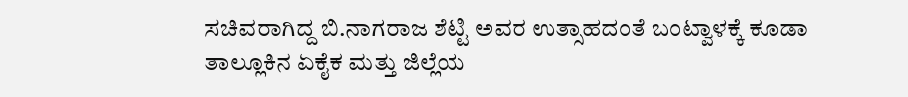ಸಚಿವರಾಗಿದ್ದ ಬಿ.ನಾಗರಾಜ ಶೆಟ್ಟಿ ಅವರ ಉತ್ಸಾಹದಂತೆ ಬಂಟ್ವಾಳಕ್ಕೆ ಕೂಡಾ ತಾಲ್ಲೂಕಿನ ಏಕೈಕ ಮತ್ತು ಜಿಲ್ಲೆಯ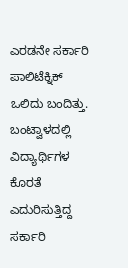ಎರಡನೇ ಸರ್ಕಾರಿ ಪಾಲಿಟೆಕ್ನಿಕ್ ಒಲಿದು ಬಂದಿತ್ತು.
ಬಂಟ್ವಾಳದಲ್ಲಿ ವಿದ್ಯಾರ್ಥಿಗಳ ಕೊರತೆ ಎದುರಿಸುತ್ತಿದ್ದ ಸರ್ಕಾರಿ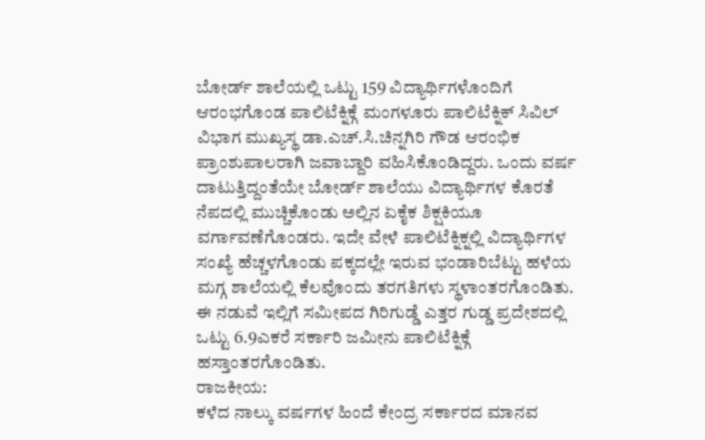ಬೋರ್ಡ್ ಶಾಲೆಯಲ್ಲಿ ಒಟ್ಟು 159 ವಿದ್ಯಾರ್ಥಿಗಳೊಂದಿಗೆ ಆರಂಭಗೊಂಡ ಪಾಲಿಟೆಕ್ನಿಕ್ಗೆ ಮಂಗಳೂರು ಪಾಲಿಟೆಕ್ನಿಕ್ ಸಿವಿಲ್ ವಿಭಾಗ ಮುಖ್ಯಸ್ಥ ಡಾ.ಎಚ್.ಸಿ.ಚಿನ್ನಗಿರಿ ಗೌಡ ಆರಂಭಿಕ ಪ್ರಾಂಶುಪಾಲರಾಗಿ ಜವಾಬ್ದಾರಿ ವಹಿಸಿಕೊಂಡಿದ್ದರು. ಒಂದು ವರ್ಷ ದಾಟುತ್ತಿದ್ದಂತೆಯೇ ಬೋರ್ಡ್ ಶಾಲೆಯು ವಿದ್ಯಾರ್ಥಿಗಳ ಕೊರತೆ ನೆಪದಲ್ಲಿ ಮುಚ್ಚಿಕೊಂಡು ಅಲ್ಲಿನ ಏಕೈಕ ಶಿಕ್ಷಕಿಯೂ ವರ್ಗಾವಣೆಗೊಂಡರು. ಇದೇ ವೇಳೆ ಪಾಲಿಟೆಕ್ನಿಕ್ನಲ್ಲಿ ವಿದ್ಯಾರ್ಥಿಗಳ ಸಂಖ್ಯೆ ಹೆಚ್ಚಳಗೊಂಡು ಪಕ್ಕದಲ್ಲೇ ಇರುವ ಭಂಡಾರಿಬೆಟ್ಟು ಹಳೆಯ ಮಗ್ಗ ಶಾಲೆಯಲ್ಲಿ ಕೆಲವೊಂದು ತರಗತಿಗಳು ಸ್ಥಳಾಂತರಗೊಂಡಿತು. ಈ ನಡುವೆ ಇಲ್ಲಿಗೆ ಸಮೀಪದ ಗಿರಿಗುಡ್ಡೆ ಎತ್ತರ ಗುಡ್ಡ ಪ್ರದೇಶದಲ್ಲಿ ಒಟ್ಟು 6.9ಎಕರೆ ಸರ್ಕಾರಿ ಜಮೀನು ಪಾಲಿಟೆಕ್ನಿಕ್ಗೆ ಹಸ್ತಾಂತರಗೊಂಡಿತು.
ರಾಜಕೀಯ:
ಕಳೆದ ನಾಲ್ಕು ವರ್ಷಗಳ ಹಿಂದೆ ಕೇಂದ್ರ ಸರ್ಕಾರದ ಮಾನವ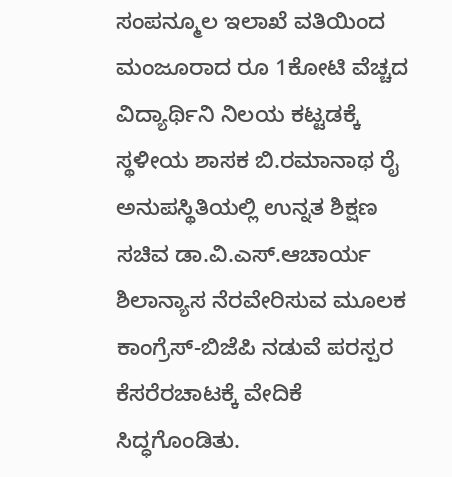ಸಂಪನ್ಮೂಲ ಇಲಾಖೆ ವತಿಯಿಂದ ಮಂಜೂರಾದ ರೂ 1ಕೋಟಿ ವೆಚ್ಚದ ವಿದ್ಯಾರ್ಥಿನಿ ನಿಲಯ ಕಟ್ಟಡಕ್ಕೆ ಸ್ಥಳೀಯ ಶಾಸಕ ಬಿ.ರಮಾನಾಥ ರೈ ಅನುಪಸ್ಥಿತಿಯಲ್ಲಿ ಉನ್ನತ ಶಿಕ್ಷಣ ಸಚಿವ ಡಾ.ವಿ.ಎಸ್.ಆಚಾರ್ಯ ಶಿಲಾನ್ಯಾಸ ನೆರವೇರಿಸುವ ಮೂಲಕ ಕಾಂಗ್ರೆಸ್-ಬಿಜೆಪಿ ನಡುವೆ ಪರಸ್ಪರ ಕೆಸರೆರಚಾಟಕ್ಕೆ ವೇದಿಕೆ ಸಿದ್ಧಗೊಂಡಿತು.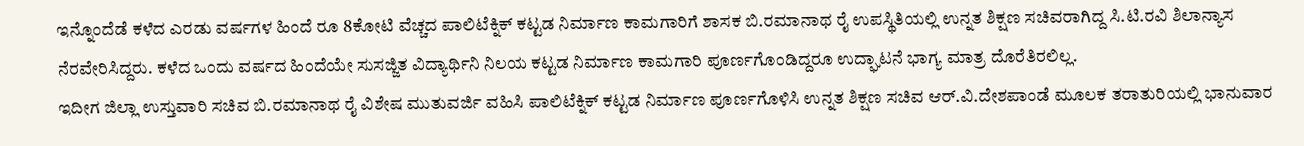ಇನ್ನೊಂದೆಡೆ ಕಳೆದ ಎರಡು ವರ್ಷಗಳ ಹಿಂದೆ ರೂ 8ಕೋಟಿ ವೆಚ್ಚದ ಪಾಲಿಟೆಕ್ನಿಕ್ ಕಟ್ಟಡ ನಿರ್ಮಾಣ ಕಾಮಗಾರಿಗೆ ಶಾಸಕ ಬಿ.ರಮಾನಾಥ ರೈ ಉಪಸ್ಥಿತಿಯಲ್ಲಿ ಉನ್ನತ ಶಿಕ್ಷಣ ಸಚಿವರಾಗಿದ್ದ ಸಿ.ಟಿ.ರವಿ ಶಿಲಾನ್ಯಾಸ ನೆರವೇರಿಸಿದ್ದರು. ಕಳೆದ ಒಂದು ವರ್ಷದ ಹಿಂದೆಯೇ ಸುಸಜ್ಜಿತ ವಿದ್ಯಾರ್ಥಿನಿ ನಿಲಯ ಕಟ್ಟಡ ನಿರ್ಮಾಣ ಕಾಮಗಾರಿ ಪೂರ್ಣಗೊಂಡಿದ್ದರೂ ಉದ್ಘಾಟನೆ ಭಾಗ್ಯ ಮಾತ್ರ ದೊರೆತಿರಲಿಲ್ಲ.
ಇದೀಗ ಜಿಲ್ಲಾ ಉಸ್ತುವಾರಿ ಸಚಿವ ಬಿ.ರಮಾನಾಥ ರೈ ವಿಶೇಷ ಮುತುವರ್ಜಿ ವಹಿಸಿ ಪಾಲಿಟೆಕ್ನಿಕ್ ಕಟ್ಟಡ ನಿರ್ಮಾಣ ಪೂರ್ಣಗೊಳಿಸಿ ಉನ್ನತ ಶಿಕ್ಷಣ ಸಚಿವ ಆರ್.ವಿ.ದೇಶಪಾಂಡೆ ಮೂಲಕ ತರಾತುರಿಯಲ್ಲಿ ಭಾನುವಾರ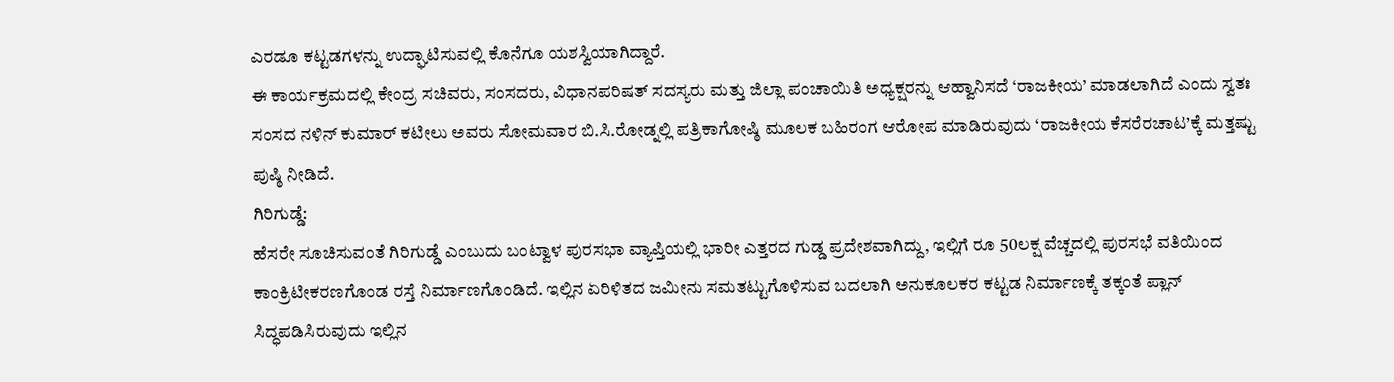ಎರಡೂ ಕಟ್ಟಡಗಳನ್ನು ಉದ್ಘಾಟಿಸುವಲ್ಲಿ ಕೊನೆಗೂ ಯಶಸ್ವಿಯಾಗಿದ್ದಾರೆ.
ಈ ಕಾರ್ಯಕ್ರಮದಲ್ಲಿ ಕೇಂದ್ರ ಸಚಿವರು, ಸಂಸದರು, ವಿಧಾನಪರಿಷತ್ ಸದಸ್ಯರು ಮತ್ತು ಜಿಲ್ಲಾ ಪಂಚಾಯಿತಿ ಅಧ್ಯಕ್ಷರನ್ನು ಆಹ್ವಾನಿಸದೆ ‘ರಾಜಕೀಯ’ ಮಾಡಲಾಗಿದೆ ಎಂದು ಸ್ವತಃ ಸಂಸದ ನಳಿನ್ ಕುಮಾರ್ ಕಟೀಲು ಅವರು ಸೋಮವಾರ ಬಿ.ಸಿ.ರೋಡ್ನಲ್ಲಿ ಪತ್ರಿಕಾಗೋಷ್ಠಿ ಮೂಲಕ ಬಹಿರಂಗ ಆರೋಪ ಮಾಡಿರುವುದು ‘ರಾಜಕೀಯ ಕೆಸರೆರಚಾಟ’ಕ್ಕೆ ಮತ್ತಷ್ಟು ಪುಷ್ಠಿ ನೀಡಿದೆ.
ಗಿರಿಗುಡ್ಡೆ:
ಹೆಸರೇ ಸೂಚಿಸುವಂತೆ ಗಿರಿಗುಡ್ಡೆ ಎಂಬುದು ಬಂಟ್ವಾಳ ಪುರಸಭಾ ವ್ಯಾಪ್ತಿಯಲ್ಲಿ ಭಾರೀ ಎತ್ತರದ ಗುಡ್ಡ ಪ್ರದೇಶವಾಗಿದ್ದು, ಇಲ್ಲಿಗೆ ರೂ 50ಲಕ್ಷ ವೆಚ್ಚದಲ್ಲಿ ಪುರಸಭೆ ವತಿಯಿಂದ ಕಾಂಕ್ರಿಟೀಕರಣಗೊಂಡ ರಸ್ತೆ ನಿರ್ಮಾಣಗೊಂಡಿದೆ. ಇಲ್ಲಿನ ಏರಿಳಿತದ ಜಮೀನು ಸಮತಟ್ಟುಗೊಳಿಸುವ ಬದಲಾಗಿ ಅನುಕೂಲಕರ ಕಟ್ಟಡ ನಿರ್ಮಾಣಕ್ಕೆ ತಕ್ಕಂತೆ ಪ್ಲಾನ್ ಸಿದ್ಧಪಡಿಸಿರುವುದು ಇಲ್ಲಿನ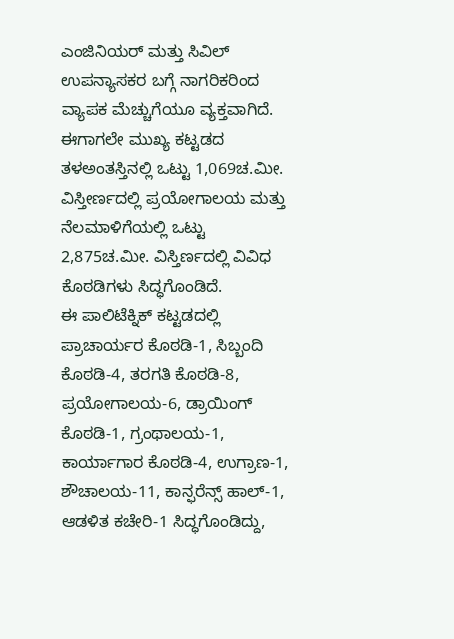ಎಂಜಿನಿಯರ್ ಮತ್ತು ಸಿವಿಲ್ ಉಪನ್ಯಾಸಕರ ಬಗ್ಗೆ ನಾಗರಿಕರಿಂದ ವ್ಯಾಪಕ ಮೆಚ್ಚುಗೆಯೂ ವ್ಯಕ್ತವಾಗಿದೆ. ಈಗಾಗಲೇ ಮುಖ್ಯ ಕಟ್ಟಡದ ತಳಅಂತಸ್ತಿನಲ್ಲಿ ಒಟ್ಟು 1,069ಚ.ಮೀ. ವಿಸ್ತೀರ್ಣದಲ್ಲಿ ಪ್ರಯೋಗಾಲಯ ಮತ್ತು ನೆಲಮಾಳಿಗೆಯಲ್ಲಿ ಒಟ್ಟು 2,875ಚ.ಮೀ. ವಿಸ್ತಿರ್ಣದಲ್ಲಿ ವಿವಿಧ ಕೊಠಡಿಗಳು ಸಿದ್ಧಗೊಂಡಿದೆ.
ಈ ಪಾಲಿಟೆಕ್ನಿಕ್ ಕಟ್ಟಡದಲ್ಲಿ ಪ್ರಾಚಾರ್ಯರ ಕೊಠಡಿ-1, ಸಿಬ್ಬಂದಿ ಕೊಠಡಿ-4, ತರಗತಿ ಕೊಠಡಿ-8, ಪ್ರಯೋಗಾಲಯ-6, ಡ್ರಾಯಿಂಗ್ ಕೊಠಡಿ-1, ಗ್ರಂಥಾಲಯ-1, ಕಾರ್ಯಾಗಾರ ಕೊಠಡಿ-4, ಉಗ್ರಾಣ-1, ಶೌಚಾಲಯ-11, ಕಾನ್ಫರೆನ್ಸ್ ಹಾಲ್-1, ಆಡಳಿತ ಕಚೇರಿ-1 ಸಿದ್ಧಗೊಂಡಿದ್ದು,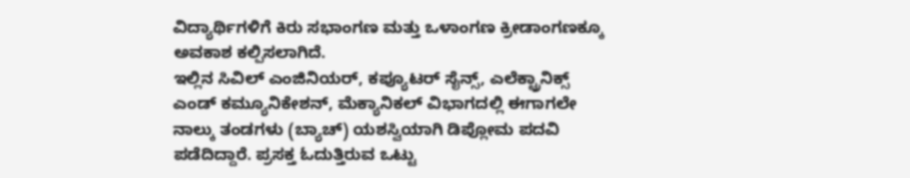ವಿದ್ಯಾರ್ಥಿಗಳಿಗೆ ಕಿರು ಸಭಾಂಗಣ ಮತ್ತು ಒಳಾಂಗಣ ಕ್ರೀಡಾಂಗಣಕ್ಕೂ ಅವಕಾಶ ಕಲ್ಪಿಸಲಾಗಿದೆ.
ಇಲ್ಲಿನ ಸಿವಿಲ್ ಎಂಜಿನಿಯರ್, ಕಪ್ಯೂಟರ್ ಸೈನ್ಸ್, ಎಲೆಕ್ಟ್ರಾನಿಕ್ಸ್ ಎಂಡ್ ಕಮ್ಯೂನಿಕೇಶನ್, ಮೆಕ್ಯಾನಿಕಲ್ ವಿಭಾಗದಲ್ಲಿ ಈಗಾಗಲೇ ನಾಲ್ಕು ತಂಡಗಳು (ಬ್ಯಾಚ್) ಯಶಸ್ವಿಯಾಗಿ ಡಿಪ್ಲೋಮ ಪದವಿ ಪಡೆದಿದ್ದಾರೆ. ಪ್ರಸಕ್ತ ಓದುತ್ತಿರುವ ಒಟ್ಟು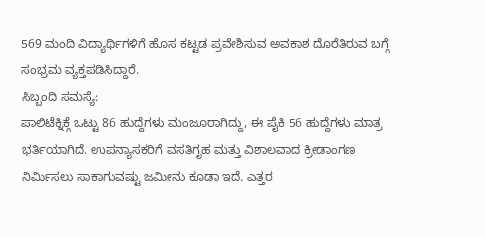569 ಮಂದಿ ವಿದ್ಯಾರ್ಥಿಗಳಿಗೆ ಹೊಸ ಕಟ್ಟಡ ಪ್ರವೇಶಿಸುವ ಅವಕಾಶ ದೊರೆತಿರುವ ಬಗ್ಗೆ ಸಂಭ್ರಮ ವ್ಯಕ್ತಪಡಿಸಿದ್ದಾರೆ.
ಸಿಬ್ಬಂದಿ ಸಮಸ್ಯೆ:
ಪಾಲಿಟೆಕ್ನಿಕ್ಗೆ ಒಟ್ಟು 86 ಹುದ್ದೆಗಳು ಮಂಜೂರಾಗಿದ್ದು, ಈ ಪೈಕಿ 56 ಹುದ್ದೆಗಳು ಮಾತ್ರ ಭರ್ತಿಯಾಗಿದೆ. ಉಪನ್ಯಾಸಕರಿಗೆ ವಸತಿಗೃಹ ಮತ್ತು ವಿಶಾಲವಾದ ಕ್ರೀಡಾಂಗಣ ನಿರ್ಮಿಸಲು ಸಾಕಾಗುವಷ್ಟು ಜಮೀನು ಕೂಡಾ ಇದೆ. ಎತ್ತರ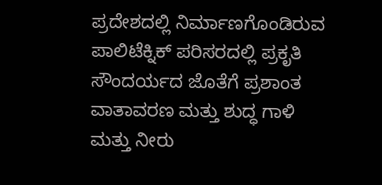ಪ್ರದೇಶದಲ್ಲಿ ನಿರ್ಮಾಣಗೊಂಡಿರುವ ಪಾಲಿಟೆಕ್ನಿಕ್ ಪರಿಸರದಲ್ಲಿ ಪ್ರಕೃತಿ ಸೌಂದರ್ಯದ ಜೊತೆಗೆ ಪ್ರಶಾಂತ ವಾತಾವರಣ ಮತ್ತು ಶುದ್ಧ ಗಾಳಿ ಮತ್ತು ನೀರು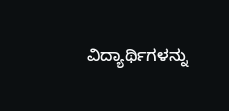ವಿದ್ಯಾರ್ಥಿಗಳನ್ನು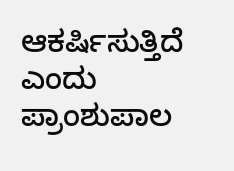ಆಕರ್ಷಿಸುತ್ತಿದೆ ಎಂದು ಪ್ರಾಂಶುಪಾಲ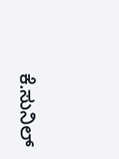ಕೆ.ಸುನಿಲ್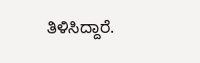ತಿಳಿಸಿದ್ದಾರೆ.